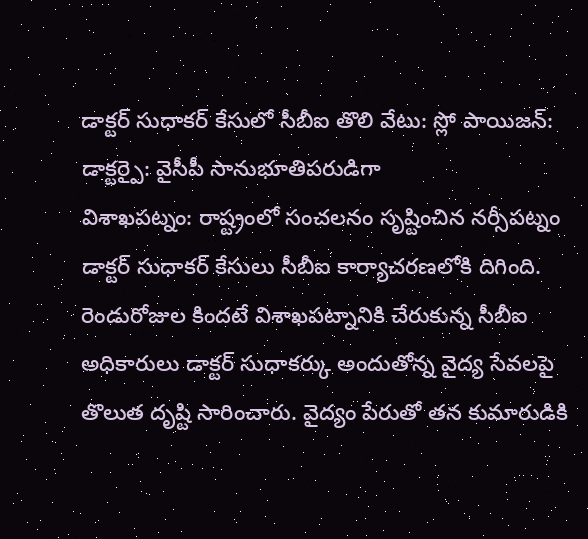డాక్టర్ సుధాకర్ కేసులో సీబీఐ తొలి వేటు: స్లో పాయిజన్: డాక్టర్పై: వైసీపీ సానుభూతిపరుడిగా
విశాఖపట్నం: రాష్ట్రంలో సంచలనం సృష్టించిన నర్సీపట్నం డాక్టర్ సుధాకర్ కేసులు సీబీఐ కార్యాచరణలోకి దిగింది. రెండురోజుల కిందటే విశాఖపట్నానికి చేరుకున్న సీబీఐ అధికారులు డాక్టర్ సుధాకర్కు అందుతోన్న వైద్య సేవలపై తొలుత దృష్టి సారించారు. వైద్యం పేరుతో తన కుమారుడికి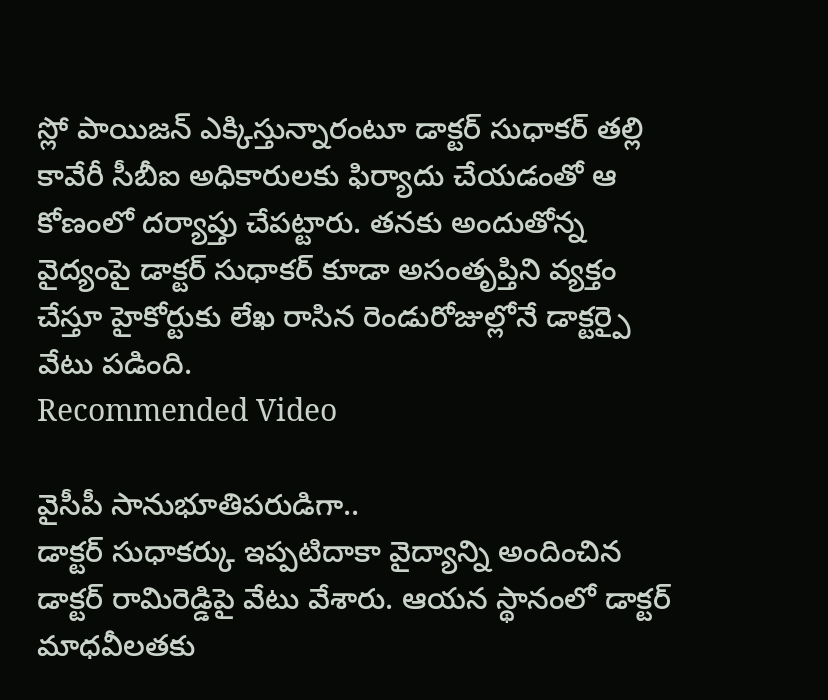స్లో పాయిజన్ ఎక్కిస్తున్నారంటూ డాక్టర్ సుధాకర్ తల్లి కావేరీ సీబీఐ అధికారులకు ఫిర్యాదు చేయడంతో ఆ కోణంలో దర్యాప్తు చేపట్టారు. తనకు అందుతోన్న వైద్యంపై డాక్టర్ సుధాకర్ కూడా అసంతృప్తిని వ్యక్తం చేస్తూ హైకోర్టుకు లేఖ రాసిన రెండురోజుల్లోనే డాక్టర్పై వేటు పడింది.
Recommended Video

వైసీపీ సానుభూతిపరుడిగా..
డాక్టర్ సుధాకర్కు ఇప్పటిదాకా వైద్యాన్ని అందించిన డాక్టర్ రామిరెడ్డిపై వేటు వేశారు. ఆయన స్థానంలో డాక్టర్ మాధవీలతకు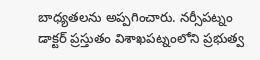బాధ్యతలను అప్పగించారు. నర్సీపట్నం డాక్టర్ ప్రస్తుతం విశాఖపట్నంలోని ప్రభుత్వ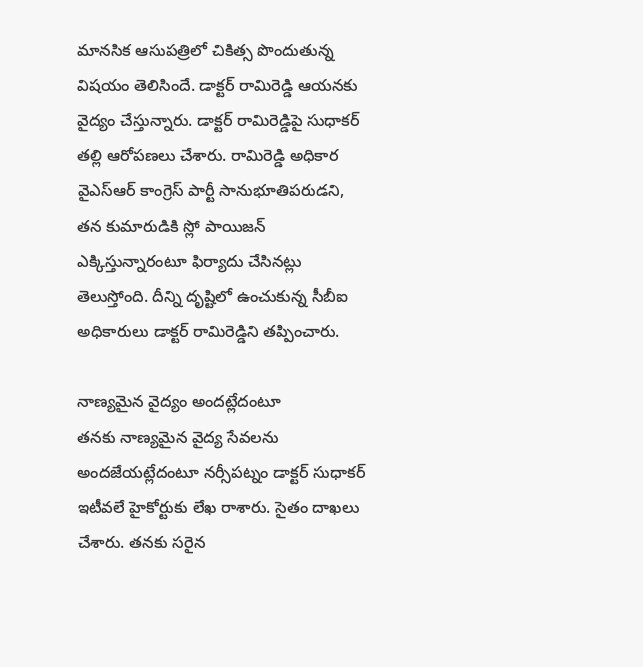మానసిక ఆసుపత్రిలో చికిత్స పొందుతున్న విషయం తెలిసిందే. డాక్టర్ రామిరెడ్డి ఆయనకు వైద్యం చేస్తున్నారు. డాక్టర్ రామిరెడ్డిపై సుధాకర్ తల్లి ఆరోపణలు చేశారు. రామిరెడ్డి అధికార వైఎస్ఆర్ కాంగ్రెస్ పార్టీ సానుభూతిపరుడని, తన కుమారుడికి స్లో పాయిజన్ ఎక్కిస్తున్నారంటూ ఫిర్యాదు చేసినట్లు తెలుస్తోంది. దీన్ని దృష్టిలో ఉంచుకున్న సీబీఐ అధికారులు డాక్టర్ రామిరెడ్డిని తప్పించారు.

నాణ్యమైన వైద్యం అందట్లేదంటూ
తనకు నాణ్యమైన వైద్య సేవలను అందజేయట్లేదంటూ నర్సీపట్నం డాక్టర్ సుధాకర్ ఇటీవలే హైకోర్టుకు లేఖ రాశారు. సైతం దాఖలు చేశారు. తనకు సరైన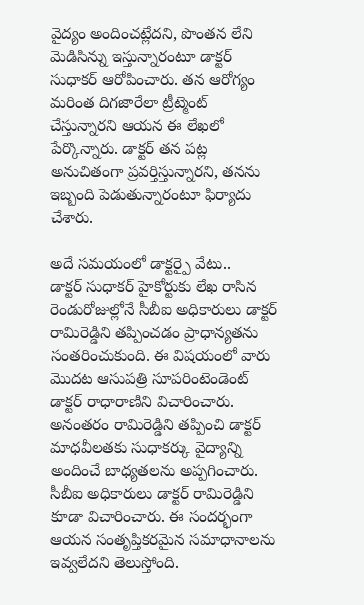వైద్యం అందించట్లేదని, పొంతన లేని మెడిసిన్ను ఇస్తున్నారంటూ డాక్టర్ సుధాకర్ ఆరోపించారు. తన ఆరోగ్యం మరింత దిగజారేలా ట్రీట్మెంట్ చేస్తున్నారని ఆయన ఈ లేఖలో పేర్కొన్నారు. డాక్టర్ తన పట్ల అనుచితంగా ప్రవర్తిస్తున్నారని, తనను ఇబ్బంది పెడుతున్నారంటూ ఫిర్యాదు చేశారు.

అదే సమయంలో డాక్టర్పై వేటు..
డాక్టర్ సుధాకర్ హైకోర్టుకు లేఖ రాసిన రెండురోజుల్లోనే సీబీఐ అధికారులు డాక్టర్ రామిరెడ్డిని తప్పించడం ప్రాధాన్యతను సంతరించుకుంది. ఈ విషయంలో వారు మొదట ఆసుపత్రి సూపరింటెండెంట్ డాక్టర్ రాధారాణిని విచారించారు. అనంతరం రామిరెడ్డిని తప్పించి డాక్టర్ మాధవీలతకు సుధాకర్కు వైద్యాన్ని అందించే బాధ్యతలను అప్పగించారు. సీబీఐ అధికారులు డాక్టర్ రామిరెడ్డిని కూడా విచారించారు. ఈ సందర్భంగా ఆయన సంతృప్తికరమైన సమాధానాలను ఇవ్వలేదని తెలుస్తోంది.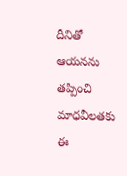దీనితో ఆయనను తప్పించి మాధవీలతకు ఈ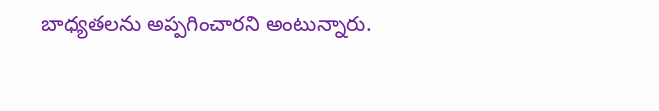బాధ్యతలను అప్పగించారని అంటున్నారు.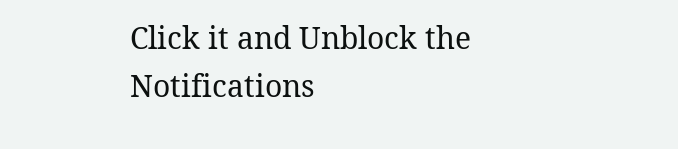Click it and Unblock the Notifications